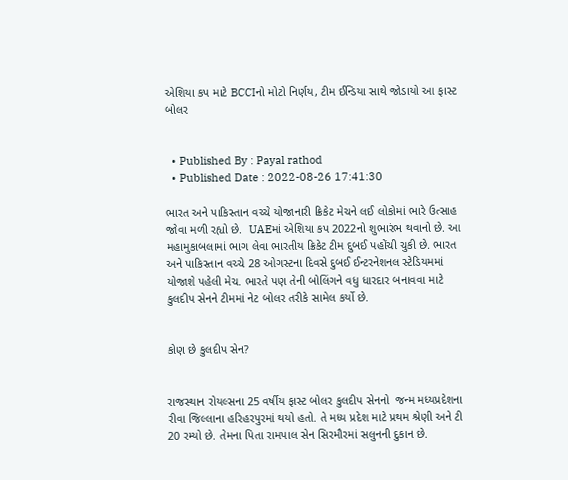એશિયા કપ માટે BCCIનો મોટો નિર્ણય, ટીમ ઈન્ડિયા સાથે જોડાયો આ ફાસ્ટ બોલર


  • Published By : Payal rathod
  • Published Date : 2022-08-26 17:41:30

ભારત અને પાકિસ્તાન વચ્ચે યોજાનારી ક્રિકેટ મેચને લઈ લોકોમાં ભારે ઉત્સાહ જોવા મળી રહ્યો છે.  UAEમાં એશિયા કપ 2022નો શુભારંભ થવાનો છે. આ મહામુકાબલામાં ભાગ લેવા ભારતીય ક્રિકેટ ટીમ દુબઈ પહોંચી ચુકી છે. ભારત અને પાકિસ્તાન વચ્ચે 28 ઓગસ્ટના દિવસે દુબઈ ઈન્ટરનેશનલ સ્ટેડિયમમાં યોજાશે પહેલી મેચ. ભારતે પણ તેની બોલિંગને વધુ ધારદાર બનાવવા માટે કુલદીપ સેનને ટીમમાં નેટ બોલર તરીકે સામેલ કર્યો છે.


કોણ છે કુલદીપ સેન?


રાજસ્થાન રોયલ્સના 25 વર્ષીય ફાસ્ટ બોલર કુલદીપ સેનનો  જન્મ મધ્યપ્રદેશના રીવા જિલ્લાના હરિહરપુરમાં થયો હતો. તે મધ્ય પ્રદેશ માટે પ્રથમ શ્રેણી અને ટી 20 રમ્યો છે. તેમના પિતા રામપાલ સેન સિરમૌરમાં સલુનની દુકાન છે.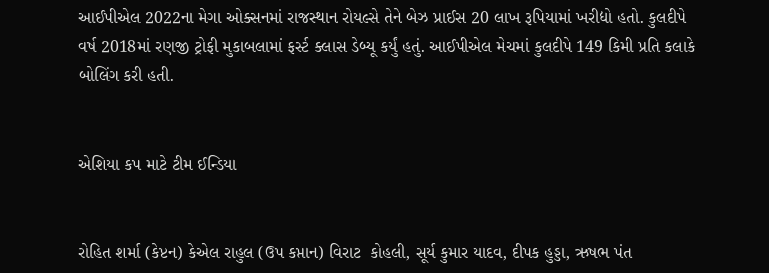આઈપીએલ 2022ના મેગા ઓક્સનમાં રાજસ્થાન રોયલ્સે તેને બેઝ પ્રાઈસ 20 લાખ રૂપિયામાં ખરીદ્યો હતો. કુલદીપે વર્ષ 2018માં રણજી ટ્રોફી મુકાબલામાં ફર્સ્ટ ક્લાસ ડેબ્યૂ કર્યું હતું. આઈપીએલ મેચમાં કુલદીપે 149 કિમી પ્રતિ કલાકે બોલિંગ કરી હતી.


એશિયા કપ માટે ટીમ ઈન્ડિયા


રોહિત શર્મા (કેપ્ટન) કેએલ રાહુલ (ઉપ કપ્તાન) વિરાટ  કોહલી, સૂર્ય કુમાર યાદવ, દીપક હુડ્ડા, ઋષભ પંત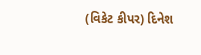(વિકેટ કીપર) દિનેશ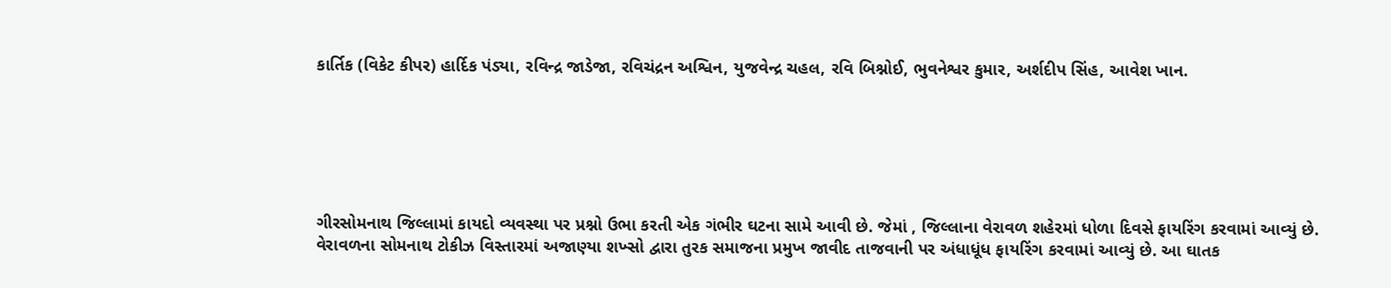કાર્તિક (વિકેટ કીપર) હાર્દિક પંડ્યા, રવિન્દ્ર જાડેજા, રવિચંદ્રન અશ્વિન, યુજવેન્દ્ર ચહલ, રવિ બિશ્નોઈ, ભુવનેશ્વર કુમાર, અર્શદીપ સિંહ, આવેશ ખાન.






ગીરસોમનાથ જિલ્લામાં કાયદો વ્યવસ્થા પર પ્રશ્નો ઉભા કરતી એક ગંભીર ઘટના સામે આવી છે. જેમાં , જિલ્લાના વેરાવળ શહેરમાં ધોળા દિવસે ફાયરિંગ કરવામાં આવ્યું છે. વેરાવળના સોમનાથ ટોકીઝ વિસ્તારમાં અજાણ્યા શખ્સો દ્વારા તુરક સમાજના પ્રમુખ જાવીદ તાજવાની પર અંધાધૂંધ ફાયરિંગ કરવામાં આવ્યું છે. આ ઘાતક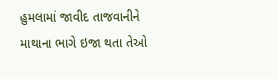હુમલામાં જાવીદ તાજવાનીને માથાના ભાગે ઇજા થતા તેઓ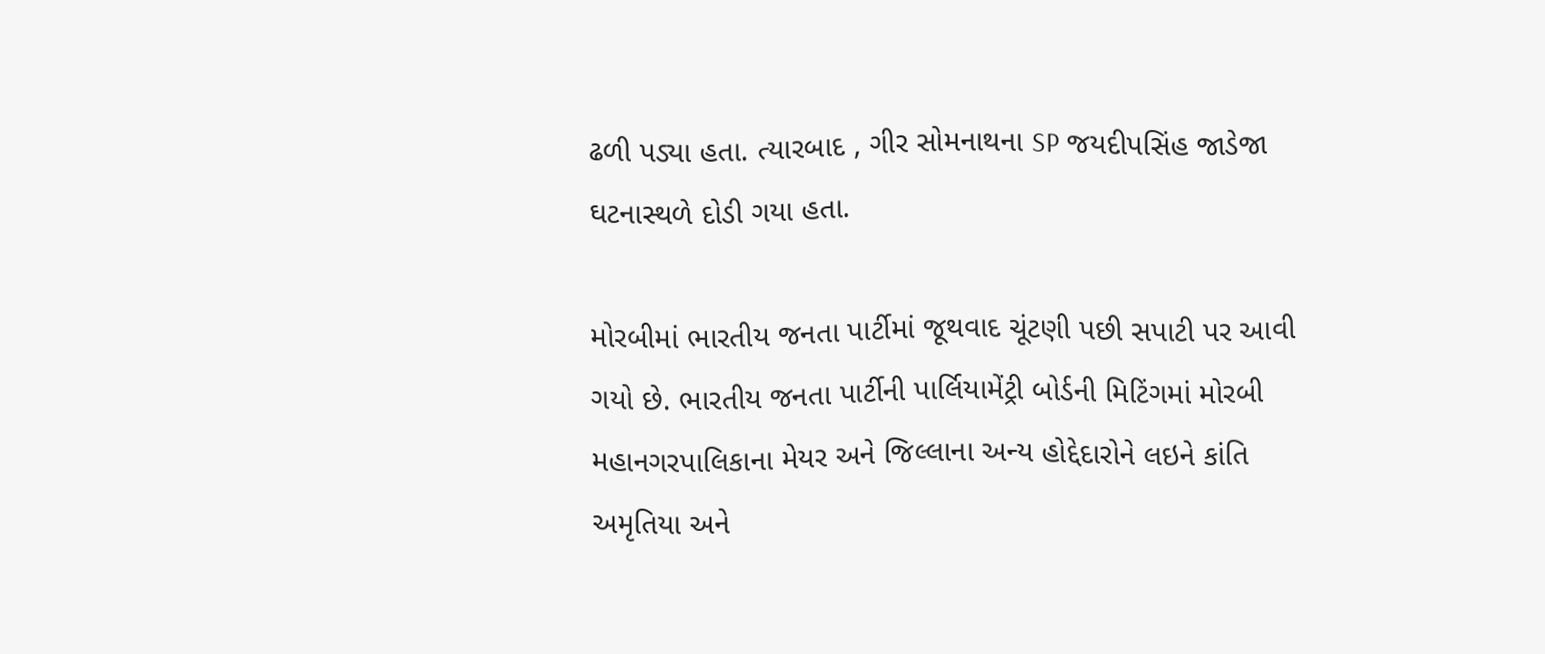ઢળી પડ્યા હતા. ત્યારબાદ , ગીર સોમનાથના SP જયદીપસિંહ જાડેજા ઘટનાસ્થળે દોડી ગયા હતા.

મોરબીમાં ભારતીય જનતા પાર્ટીમાં જૂથવાદ ચૂંટણી પછી સપાટી પર આવી ગયો છે. ભારતીય જનતા પાર્ટીની પાર્લિયામેંટ્રી બોર્ડની મિટિંગમાં મોરબી મહાનગરપાલિકાના મેયર અને જિલ્લાના અન્ય હોદ્દેદારોને લઇને કાંતિ અમૃતિયા અને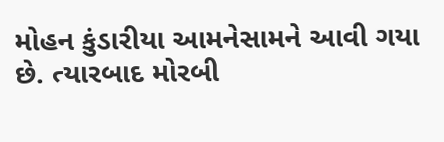મોહન કુંડારીયા આમનેસામને આવી ગયા છે. ત્યારબાદ મોરબી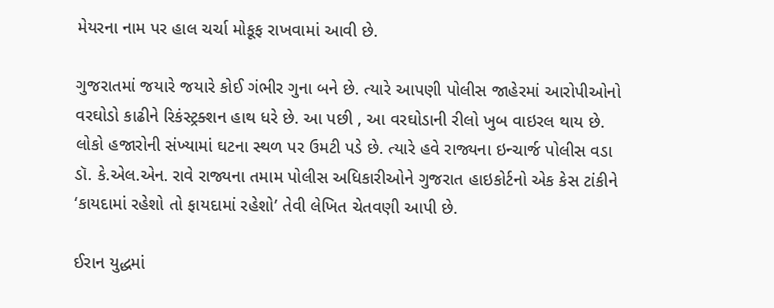મેયરના નામ પર હાલ ચર્ચા મોકૂફ રાખવામાં આવી છે.

ગુજરાતમાં જયારે જયારે કોઈ ગંભીર ગુના બને છે. ત્યારે આપણી પોલીસ જાહેરમાં આરોપીઓનો વરઘોડો કાઢીને રિકંસ્ટ્રક્શન હાથ ધરે છે. આ પછી , આ વરઘોડાની રીલો ખુબ વાઇરલ થાય છે. લોકો હજારોની સંખ્યામાં ઘટના સ્થળ પર ઉમટી પડે છે. ત્યારે હવે રાજ્યના ઇન્ચાર્જ પોલીસ વડા ડૉ. કે.એલ.એન. રાવે રાજ્યના તમામ પોલીસ અધિકારીઓને ગુજરાત હાઇકોર્ટનો એક કેસ ટાંકીને ‘કાયદામાં રહેશો તો ફાયદામાં રહેશો’ તેવી લેખિત ચેતવણી આપી છે.

ઈરાન યુદ્ધમાં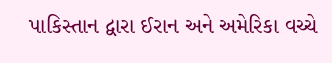પાકિસ્તાન દ્વારા ઈરાન અને અમેરિકા વચ્ચે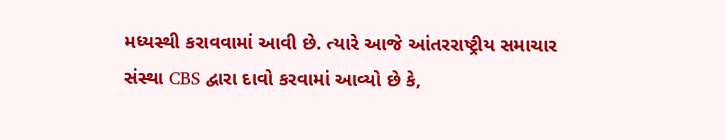મધ્યસ્થી કરાવવામાં આવી છે. ત્યારે આજે આંતરરાષ્ટ્રીય સમાચાર સંસ્થા CBS દ્વારા દાવો કરવામાં આવ્યો છે કે,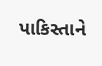પાકિસ્તાને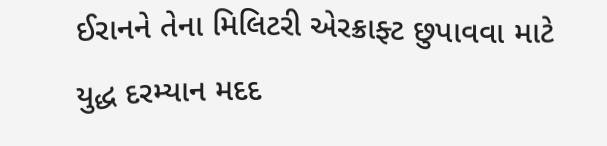ઈરાનને તેના મિલિટરી એરક્રાફ્ટ છુપાવવા માટે યુદ્ધ દરમ્યાન મદદ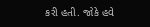કરી હતી. જોકે હવે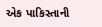એક પાકિસ્તાની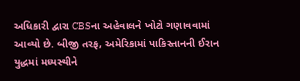અધિકારી દ્વારા CBSના અહેવાલને ખોટો ગણાવવામાં આવ્યો છે. બીજી તરફ, અમેરિકામાં પાકિસ્તાનની ઈરાન યુદ્ધમાં મધ્યસ્થીને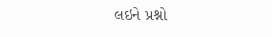લઇને પ્રશ્નો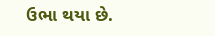ઉભા થયા છે.